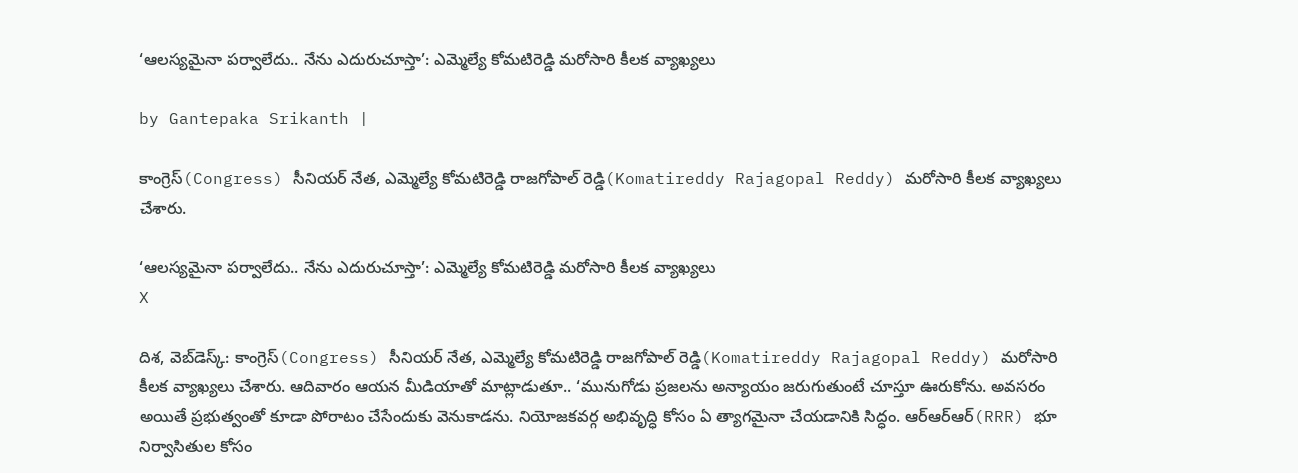‘ఆలస్యమైనా పర్వాలేదు.. నేను ఎదురుచూస్తా’: ఎమ్మెల్యే కోమటిరెడ్డి మరోసారి కీలక వ్యాఖ్యలు

by Gantepaka Srikanth |

కాంగ్రెస్(Congress) సీనియర్ నేత, ఎమ్మెల్యే కోమటిరెడ్డి రాజగోపాల్ రెడ్డి(Komatireddy Rajagopal Reddy) మరోసారి కీలక వ్యాఖ్యలు చేశారు.

‘ఆలస్యమైనా పర్వాలేదు.. నేను ఎదురుచూస్తా’: ఎమ్మెల్యే కోమటిరెడ్డి మరోసారి కీలక వ్యాఖ్యలు
X

దిశ, వెబ్‌డెస్క్: కాంగ్రెస్(Congress) సీనియర్ నేత, ఎమ్మెల్యే కోమటిరెడ్డి రాజగోపాల్ రెడ్డి(Komatireddy Rajagopal Reddy) మరోసారి కీలక వ్యాఖ్యలు చేశారు. ఆదివారం ఆయన మీడియాతో మాట్లాడుతూ.. ‘మునుగోడు ప్రజలను అన్యాయం జరుగుతుంటే చూస్తూ ఊరుకోను. అవసరం అయితే ప్రభుత్వంతో కూడా పోరాటం చేసేందుకు వెనుకాడను. నియోజకవర్గ అభివృద్ధి కోసం ఏ త్యాగమైనా చేయడానికి సిద్ధం. ఆర్ఆర్ఆర్(RRR) భూ నిర్వాసితుల కోసం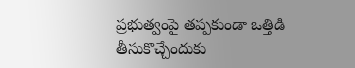ప్రభుత్వంపై తప్పకుండా ఒత్తిడి తీసుకొచ్చేందుకు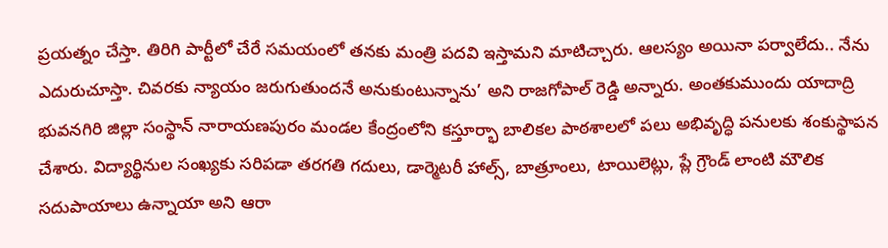ప్రయత్నం చేస్తా. తిరిగి పార్టీలో చేరే సమయంలో తనకు మంత్రి పదవి ఇస్తామని మాటిచ్చారు. ఆలస్యం అయినా పర్వాలేదు.. నేను ఎదురుచూస్తా. చివరకు న్యాయం జరుగుతుందనే అనుకుంటున్నాను’ అని రాజగోపాల్ రెడ్డి అన్నారు. అంతకుముందు యాదాద్రి భువనగిరి జిల్లా సంస్థాన్ నారాయణపురం మండల కేంద్రంలోని కస్తూర్భా బాలికల పాఠశాలలో పలు అభివృద్ధి పనులకు శంకుస్థాపన చేశారు. విద్యార్థినుల సంఖ్యకు సరిపడా తరగతి గదులు, డార్మెటరీ హాల్స్, బాత్రూంలు, టాయిలెట్లు, ప్లే గ్రౌండ్ లాంటి మౌలిక సదుపాయాలు ఉన్నాయా అని ఆరా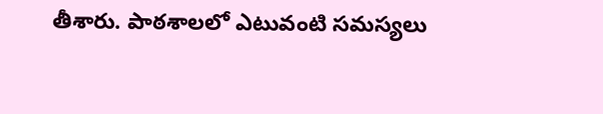తీశారు. పాఠశాలలో ఎటువంటి సమస్యలు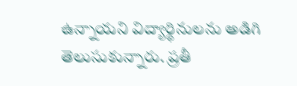ఉన్నాయని విద్యార్థినులను అడిగి తెలుసుకున్నారు. ప్రతీ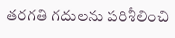తరగతి గదులను పరిశీలించి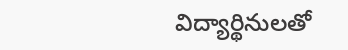విద్యార్థినులతో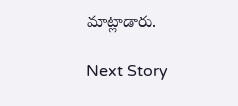మాట్లాడారు.

Next Story